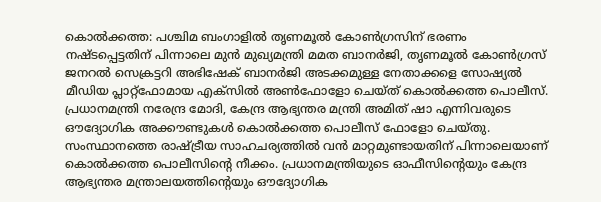കൊൽക്കത്ത: പശ്ചിമ ബംഗാളിൽ തൃണമൂൽ കോൺഗ്രസിന് ഭരണം നഷ്ടപ്പെട്ടതിന് പിന്നാലെ മുൻ മുഖ്യമന്ത്രി മമത ബാനർജി, തൃണമൂൽ കോൺഗ്രസ് ജനറൽ സെക്രട്ടറി അഭിഷേക് ബാനർജി അടക്കമുള്ള നേതാക്കളെ സോഷ്യൽ മീഡിയ പ്ലാറ്റ്ഫോമായ എക്സിൽ അൺഫോളോ ചെയ്ത് കൊൽക്കത്ത പൊലീസ്. പ്രധാനമന്ത്രി നരേന്ദ്ര മോദി, കേന്ദ്ര ആഭ്യന്തര മന്ത്രി അമിത് ഷാ എന്നിവരുടെ ഔദ്യോഗിക അക്കൗണ്ടുകൾ കൊൽക്കത്ത പൊലീസ് ഫോളോ ചെയ്തു. സംസ്ഥാനത്തെ രാഷ്ട്രീയ സാഹചര്യത്തിൽ വൻ മാറ്റമുണ്ടായതിന് പിന്നാലെയാണ് കൊൽക്കത്ത പൊലീസിൻ്റെ നീക്കം. പ്രധാനമന്ത്രിയുടെ ഓഫീസിൻ്റെയും കേന്ദ്ര ആഭ്യന്തര മന്ത്രാലയത്തിൻ്റെയും ഔദ്യോഗിക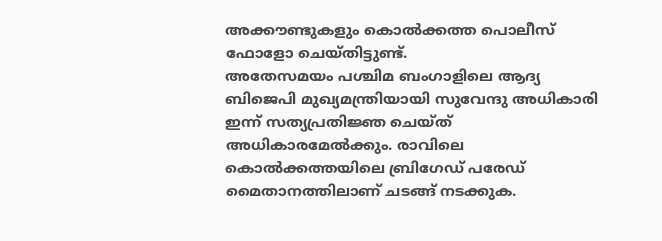അക്കൗണ്ടുകളും കൊൽക്കത്ത പൊലീസ് ഫോളോ ചെയ്തിട്ടുണ്ട്.
അതേസമയം പശ്ചിമ ബംഗാളിലെ ആദ്യ ബിജെപി മുഖ്യമന്ത്രിയായി സുവേന്ദു അധികാരി ഇന്ന് സത്യപ്രതിജ്ഞ ചെയ്ത് അധികാരമേൽക്കും. രാവിലെ കൊൽക്കത്തയിലെ ബ്രിഗേഡ് പരേഡ് മൈതാനത്തിലാണ് ചടങ്ങ് നടക്കുക.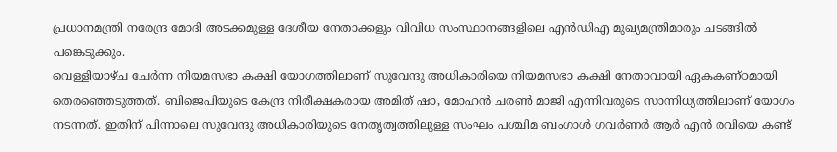പ്രധാനമന്ത്രി നരേന്ദ്ര മോദി അടക്കമുള്ള ദേശീയ നേതാക്കളും വിവിധ സംസ്ഥാനങ്ങളിലെ എൻഡിഎ മുഖ്യമന്ത്രിമാരും ചടങ്ങിൽ പങ്കെടുക്കും.
വെള്ളിയാഴ്ച ചേർന്ന നിയമസഭാ കക്ഷി യോഗത്തിലാണ് സുവേന്ദു അധികാരിയെ നിയമസഭാ കക്ഷി നേതാവായി ഏകകണ്ഠമായി തെരഞ്ഞെടുത്തത്. ബിജെപിയുടെ കേന്ദ്ര നിരീക്ഷകരായ അമിത് ഷാ, മോഹൻ ചരൺ മാജി എന്നിവരുടെ സാന്നിധ്യത്തിലാണ് യോഗം നടന്നത്. ഇതിന് പിന്നാലെ സുവേന്ദു അധികാരിയുടെ നേതൃത്വത്തിലുള്ള സംഘം പശ്ചിമ ബംഗാൾ ഗവർണർ ആർ എൻ രവിയെ കണ്ട്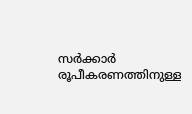സർക്കാർ രൂപീകരണത്തിനുള്ള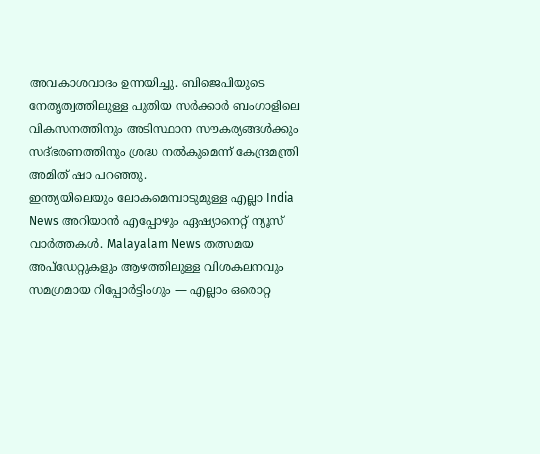അവകാശവാദം ഉന്നയിച്ചു. ബിജെപിയുടെ നേതൃത്വത്തിലുള്ള പുതിയ സർക്കാർ ബംഗാളിലെ വികസനത്തിനും അടിസ്ഥാന സൗകര്യങ്ങൾക്കും സദ്ഭരണത്തിനും ശ്രദ്ധ നൽകുമെന്ന് കേന്ദ്രമന്ത്രി അമിത് ഷാ പറഞ്ഞു.
ഇന്ത്യയിലെയും ലോകമെമ്പാടുമുള്ള എല്ലാ India News അറിയാൻ എപ്പോഴും ഏഷ്യാനെറ്റ് ന്യൂസ് വാർത്തകൾ. Malayalam News തത്സമയ അപ്ഡേറ്റുകളും ആഴത്തിലുള്ള വിശകലനവും സമഗ്രമായ റിപ്പോർട്ടിംഗും — എല്ലാം ഒരൊറ്റ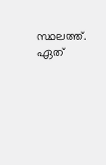സ്ഥലത്ത്. ഏത്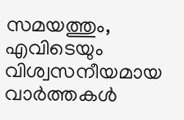സമയത്തും, എവിടെയും വിശ്വസനീയമായ വാർത്തകൾ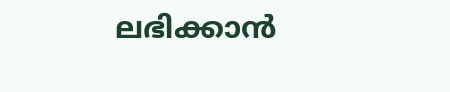ലഭിക്കാൻ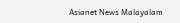Asianet News Malayalam